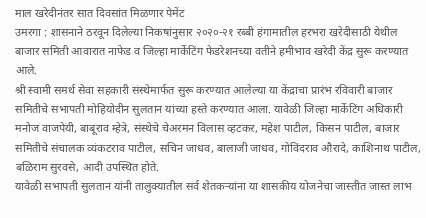माल खरेदीनंतर सात दिवसांत मिळणार पेमेंट
उमरगा : शासनाने ठरवून दिलेल्या निकषांनुसार २०२०-२१ रब्बी हंगामातील हरभरा खरेदीसाठी येथील बाजार समिती आवारात नाफेड व जिल्हा मार्केटिंग फेडरेशनच्या वतीने हमीभाव खरेदी केंद्र सुरू करण्यात आले.
श्री स्वामी समर्थ सेवा सहकारी संस्थेमार्फत सुरू करण्यात आलेल्या या केंद्राचा प्रारंभ रविवारी बाजार समितीचे सभापती मोहियोदीन सुलतान यांच्या हस्ते करण्यात आला. यावेळी जिल्हा मार्केटिंग अधिकारी मनोज वाजपेयी, बाबूराव म्हेत्रे, संस्थेचे चेअरमन विलास व्हटकर, महेश पाटील, किसन पाटील, बाजार समितीचे संचालक व्यंकटराव पाटील, सचिन जाधव, बालाजी जाधव, गोविंदराव औरादे, काशिनाथ पाटील, बळिराम सुरवसे, आदी उपस्थित होते.
यावेळी सभापती सुलतान यांनी तालुक्यातील सर्व शेतकऱ्यांना या शासकीय योजनेचा जास्तीत जास्त लाभ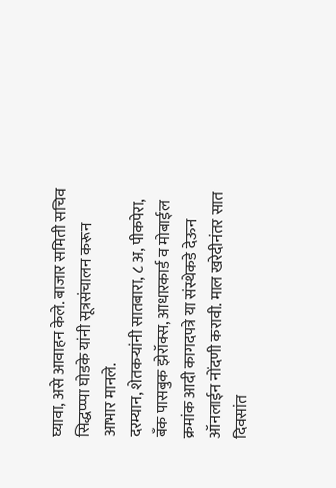घ्यावा, असे आवाहन केले. बाजार समिती सचिव सिद्धप्प्पा घोडके यांनी सूत्रसंचालन करून आभार मानले.
दरम्यान, शेतकऱ्यांनी सातबारा, ८ अ, पीकपेरा, बँक पासबुक झेरॉक्स, आधारकार्ड व मोबाईल क्रमांक आदी कागदपत्रे या संस्थेकडे देऊन ऑनलाईन नोंदणी करावी. माल खरेदीनंतर सात दिवसांत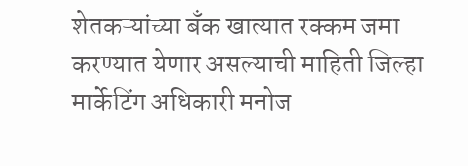शेतकऱ्यांच्या बँक खात्यात रक्कम जमा करण्यात येणार असल्याची माहिती जिल्हा मार्केटिंग अधिकारी मनोज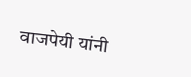वाजपेयी यांनी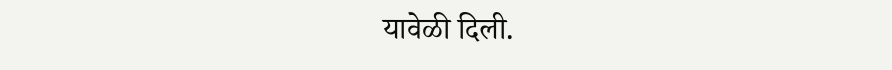यावेळी दिली.